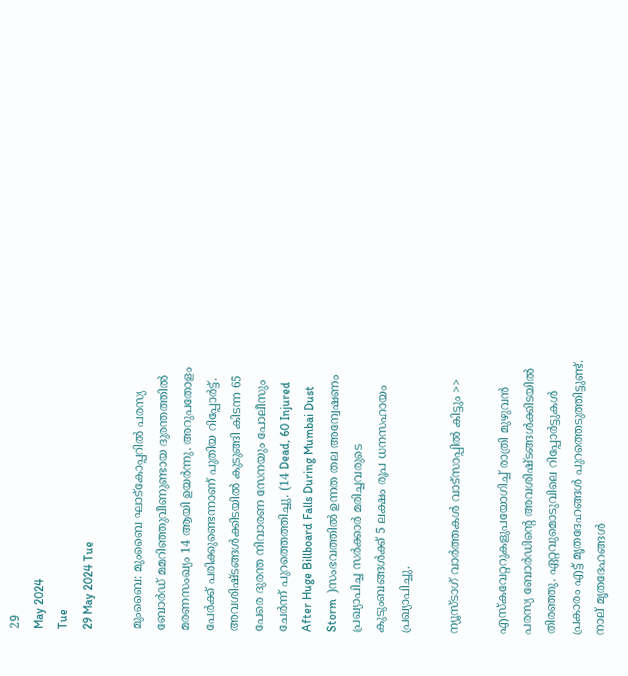29
May 2024
Tue
29 May 2024 Tue

മുംബൈ: മുംബൈ ഘാട്‌കോപ്പറില്‍ പരസ്യ ബോര്‍ഡ് മമറിഞ്ഞുവീണുണ്ടായ ദുരന്തത്തില്‍ മരണസംഖ്യം 14 ആയി ഉയര്‍ന്നു. അറുപതോളം പേര്‍ക്ക് പരിക്കുണ്ടെന്നാണ് പുതിയ റിപ്പോര്‍ട്ട്. അവശിഷ്ടങ്ങള്‍ക്കിടയില്‍ കുടുങ്ങി കിടന്ന 65 പേരെ ദുരന്ത നിവാരണ സേനയും പോലീസും ചേര്‍ന്ന് പുറത്തെത്തിച്ചു. (14 Dead, 60 Injured After Huge Billboard Falls During Mumbai Dust Storm  )സംഭവത്തില്‍ ഉന്നത തല അന്വേഷണം പ്രഖ്യാപിച്ച സര്‍ക്കാര്‍ മരിച്ചവരുടെ കുടുംബങ്ങള്‍ക്ക് 5 ലക്ഷം രൂപ ധനസഹായം പ്രഖ്യാപിച്ചു.

ന്യൂസ്ടാഗ് വാര്‍ത്തകള്‍ വാട്‌സാപ്പില്‍ കിട്ടും >>

എസ്‌കവേറ്ററുകളുപയോഗിച്ച് രാത്രി മുഴുവന്‍ പരസ്യ ബോര്‍ഡിന്റെ അവശിഷ്ടങ്ങള്‍ക്കിടയില്‍ തിരഞ്ഞു. ഏറ്റവുമൊടുവിലെ റിപ്പോര്‍ട്ടുകള്‍ പ്രകാരം എട്ട് മൃതദേഹങ്ങള്‍ പുറത്തെടുത്തിട്ടുണ്ട്. നാല് മൃതദേഹങ്ങള്‍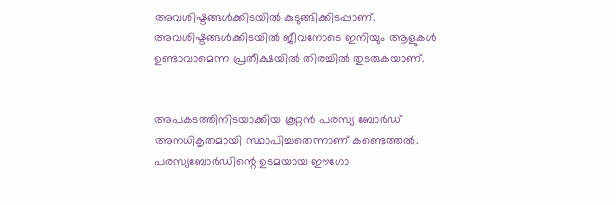അവശിഷ്ടങ്ങള്‍ക്കിടയില്‍ കുടുങ്ങിക്കിടപ്പാണ്. അവശിഷ്ടങ്ങള്‍ക്കിടയില്‍ ജീവനോടെ ഇനിയും ആളുകള്‍ ഉണ്ടാവാമെന്ന പ്രതീക്ഷയില്‍ തിരച്ചില്‍ തുടരുകയാണ്.


അപകടത്തിനിടയാക്കിയ കൂറ്റന്‍ പരസ്യ ബോര്‍ഡ് അനധികൃതമായി സ്ഥാപിച്ചതെന്നാണ് കണ്ടെത്തല്‍. പരസ്യബോര്‍ഡിന്റെ ഉടമയായ ഈഗോ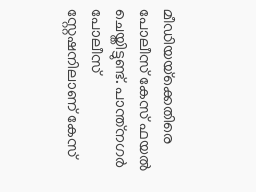മീഡിയയ്‌ക്കെതിരെ പോലീസ് കേസ് ഫയല്‍ ചെയ്തിട്ടുണ്ട്. പാന്ത്‌നഗര്‍ പോലീസ് സ്റ്റേഷനിലാണ് കേസ്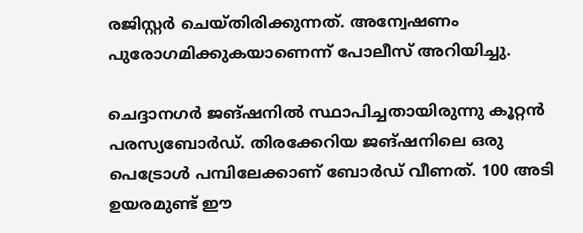രജിസ്റ്റര്‍ ചെയ്തിരിക്കുന്നത്. അന്വേഷണം പുരോഗമിക്കുകയാണെന്ന് പോലീസ് അറിയിച്ചു.

ചെദ്ദാനഗര്‍ ജങ്ഷനില്‍ സ്ഥാപിച്ചതായിരുന്നു കൂറ്റന്‍ പരസ്യബോര്‍ഡ്. തിരക്കേറിയ ജങ്ഷനിലെ ഒരു പെട്രോള്‍ പമ്പിലേക്കാണ് ബോര്‍ഡ് വീണത്. 100 അടി ഉയരമുണ്ട് ഈ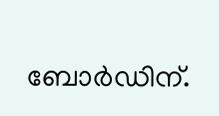ബോര്‍ഡിന്.